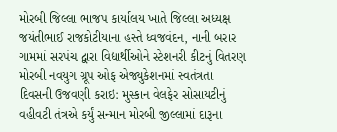મોરબી જિલ્લા ભાજપ કાર્યાલય ખાતે જિલ્લા અધ્યક્ષ જયંતીભાઈ રાજકોટીયાના હસ્તે ધ્વજવંદન, નાની બરાર ગામમાં સરપંચ દ્વારા વિદ્યાર્થીઓને સ્ટેશનરી કીટનું વિતરણ મોરબી નવયુગ ગ્રૂપ ઓફ એજ્યુકેશનમાં સ્વતંત્રતા દિવસની ઉજવણી કરાઇ: મુસ્કાન વેલફેર સોસાયટીનું વહીવટી તંત્રએ કર્યું સન્માન મોરબી જીલ્લામાં દારૂના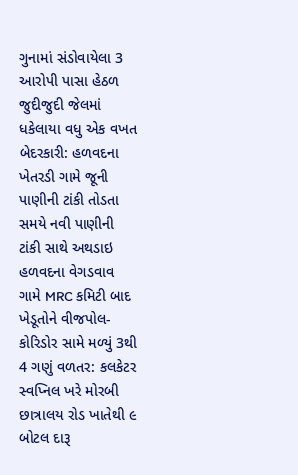ગુનામાં સંડોવાયેલા 3 આરોપી પાસા હેઠળ જુદીજુદી જેલમાં ધકેલાયા વધુ એક વખત બેદરકારી: હળવદના ખેતરડી ગામે જૂની પાણીની ટાંકી તોડતા સમયે નવી પાણીની ટાંકી સાથે અથડાઇ હળવદના વેગડવાવ ગામે MRC કમિટી બાદ ખેડૂતોને વીજપોલ-કોરિડોર સામે મળ્યું 3થી 4 ગણું વળતર: કલકેટર સ્વપ્નિલ ખરે મોરબી છાત્રાલય રોડ ખાતેથી ૯ બોટલ દારૂ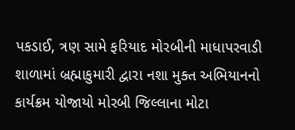પકડાઈ, ત્રણ સામે ફરિયાદ મોરબીની માધાપરવાડી શાળામાં બ્રહ્માકુમારી દ્વારા નશા મુક્ત અભિયાનનો કાર્યક્રમ યોજાયો મોરબી જિલ્લાના મોટા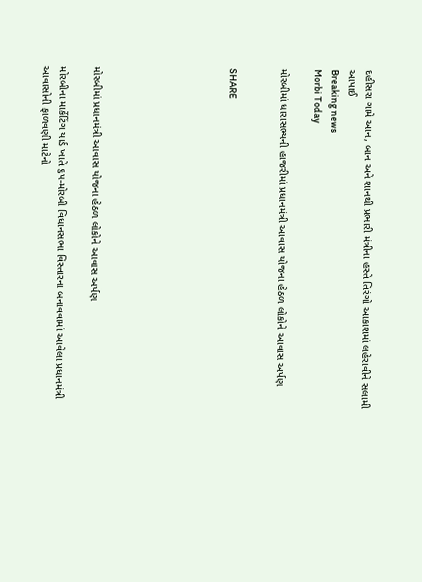દહીસરા ગામે આન, બાન અને શાનથી પ્રભારી મંત્રીના હસ્તે તિરંગો આકાશમાં લહેરાવીને સલામી આપાઈ
Breaking news
Morbi Today

મોરબીમાં ધારાસભ્યની હાજરીમાં પ્રધાનમંત્રી આવાસ યોજના હેઠળ લોકોને આવાસ અર્પણ


SHARE







મોરબીમાં પ્રધાનમંત્રી આવાસ યોજના હેઠળ લોકોને આવાસ અર્પણ

મોરબીના માર્કેટિંગ યાર્ડ ખાતે ૬૫-મોરબી વિધાનસભા વિસ્તારના બનાવવામાં આવેલા પ્રધાનમંત્રી આવાસોની ફાળવણી માટેનો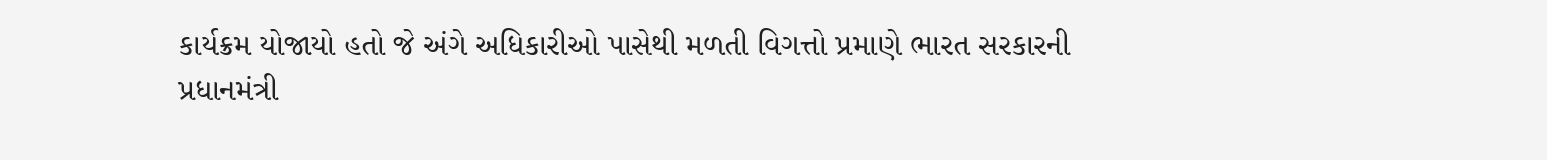કાર્યક્રમ યોજાયો હતો જે અંગે અધિકારીઓ પાસેથી મળતી વિગત્તો પ્રમાણે ભારત સરકારની પ્રધાનમંત્રી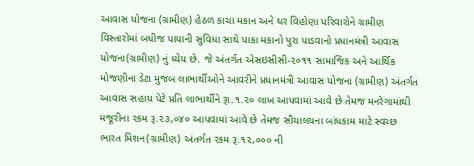આવાસ યોજના (ગ્રામીણ) હેઠળ કાચા મકાન અને ઘર વિહોણા પરિવારોને ગ્રામીણ વિસ્તારોમાં બધીજ પાયાની સુવિધા સાથે પાકા મકાનો પુરા પાડવાનો પ્રધાનમંત્રી આવાસ યોજના(ગ્રામીણ) નું ધ્યેય છે. જે અંતર્ગત એસઇસીસી-૨૦૧૧ સામાજિક અને આર્થિક મોજણીના ડેટા મુજબ લાભાર્થીઓને આવરીને પ્રધાનમંત્રી આવાસ યોજના (ગ્રામીણ) અંતર્ગત આવાસ સહાય પેટે પ્રતિ લાભાર્થીને રૂા.૧.૨૦ લાખ આપવામાં આવે છે તેમજ મનરેગામાંથી મજૂરીના રકમ રૂ.૨૩,૦૪૦ આપવામાં આવે છે તેમજ સૌચાલયના બાંધકામ માટે સ્વચ્છ ભારત મિશન(ગ્રામીણ) અંતર્ગત રકમ રૂ.૧૨,૦૦૦ ની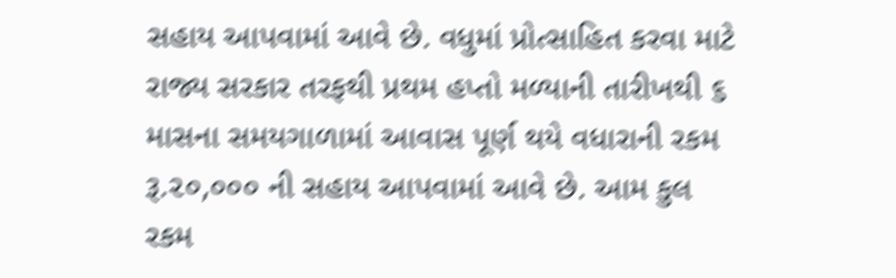સહાય આપવામાં આવે છે. વધુમાં પ્રોત્સાહિત કરવા માટે રાજ્ય સરકાર તરફથી પ્રથમ હપ્તો મળ્યાની તારીખથી ૬ માસના સમયગાળામાં આવાસ પૂર્ણ થયે વધારાની રકમ રૂ.૨૦,૦૦૦ ની સહાય આપવામાં આવે છે. આમ કુલ રકમ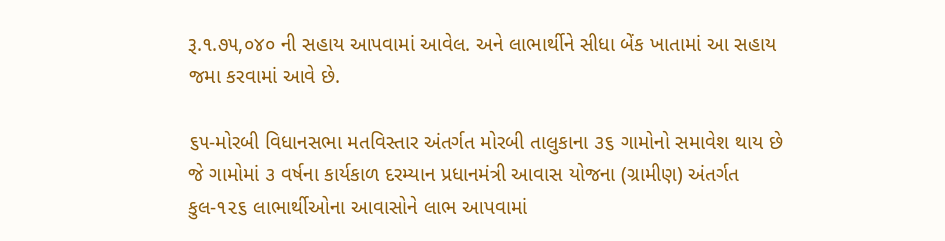રૂ.૧.૭૫,૦૪૦ ની સહાય આપવામાં આવેલ. અને લાભાર્થીને સીધા બેંક ખાતામાં આ સહાય જમા કરવામાં આવે છે.

૬૫-મોરબી વિધાનસભા મતવિસ્તાર અંતર્ગત મોરબી તાલુકાના ૩૬ ગામોનો સમાવેશ થાય છે જે ગામોમાં ૩ વર્ષના કાર્યકાળ દરમ્યાન પ્રધાનમંત્રી આવાસ યોજના (ગ્રામીણ) અંતર્ગત કુલ-૧૨૬ લાભાર્થીઓના આવાસોને લાભ આપવામાં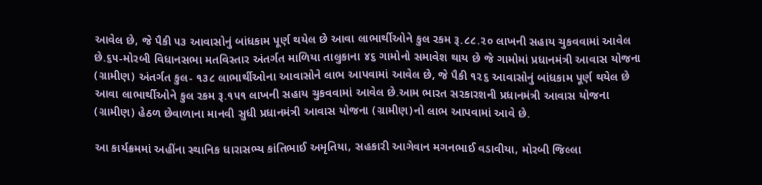આવેલ છે, જે પૈકી ૫૩ આવાસોનું બાંધકામ પૂર્ણ થયેલ છે આવા લાભાર્થીઓને કુલ રકમ રૂ.૮૮.૨૦ લાખની સહાય ચુકવવામાં આવેલ છે.૬૫-મોરબી વિધાનસભા મતવિસ્તાર અંતર્ગત માળિયા તાલુકાના ૪૬ ગામોનો સમાવેશ થાય છે જે ગામોમાં પ્રધાનમંત્રી આવાસ યોજના (ગ્રામીણ) અંતર્ગત કુલ- ૧૩૮ લાભાર્થીઓના આવાસોને લાભ આપવામાં આવેલ છે, જે પૈકી ૧૨૬ આવાસોનું બાંધકામ પૂર્ણ થયેલ છે આવા લાભાર્થીઓને કુલ રકમ રૂ.૧૫૧ લાખની સહાય ચુકવવામાં આવેલ છે.આમ ભારત સરકારશની પ્રધાનમંત્રી આવાસ યોજના (ગ્રામીણ) હેઠળ છેવાળાના માનવી સુધી પ્રધાનમંત્રી આવાસ યોજના (ગ્રામીણ)નો લાભ આપવામાં આવે છે.

આ કાર્યક્રમમાં અહીંના સ્થાનિક ધારાસભ્ય કાંતિભાઈ અમૃતિયા, સહકારી આગેવાન મગનભાઈ વડાવીયા, મોરબી જિલ્લા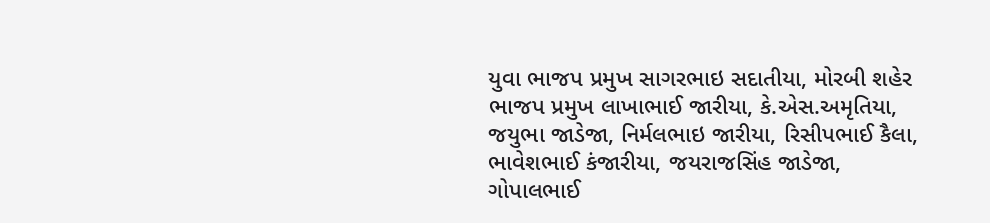યુવા ભાજપ પ્રમુખ સાગરભાઇ સદાતીયા, મોરબી શહેર ભાજપ પ્રમુખ લાખાભાઈ જારીયા, કે.એસ.અમૃતિયા, જયુભા જાડેજા, નિર્મલભાઇ જારીયા, રિસીપભાઈ કૈલા, ભાવેશભાઈ કંજારીયા, જયરાજસિંહ જાડેજા, ગોપાલભાઈ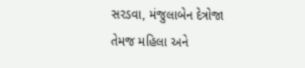સરડવા, મંજુલાબેન દેત્રોજા તેમજ મહિલા અને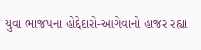યુવા ભાજપના હોદ્દેદારો-આગેવાનો હાજર રહ્યા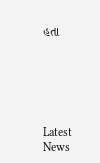હતા






Latest News